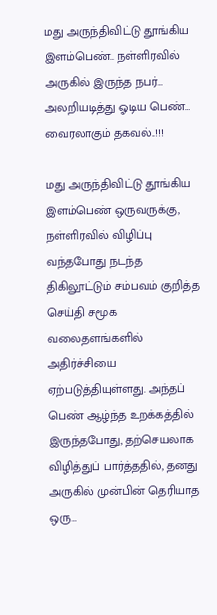மது அருந்திவிட்டு தூங்கிய இளம்பெண்.. நள்ளிரவில் அருகில் இருந்த நபர்… அலறியடித்து ஓடிய பெண்… வைரலாகும் தகவல்..!!!

மது அருந்திவிட்டு தூங்கிய இளம்பெண் ஒருவருக்கு, நள்ளிரவில் விழிப்பு வந்தபோது நடந்த திகிலூட்டும் சம்பவம் குறித்த செய்தி சமூக வலைதளங்களில் அதிர்ச்சியை ஏற்படுத்தியுள்ளது. அந்தப் பெண் ஆழ்ந்த உறக்கத்தில் இருந்தபோது, தற்செயலாக விழித்துப் பார்த்ததில், தனது அருகில் முன்பின் தெரியாத ஒரு…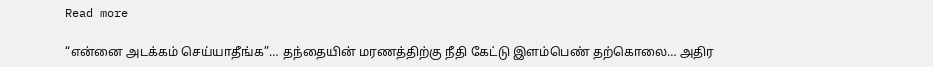Read more

“என்னை அடக்கம் செய்யாதீங்க”… தந்தையின் மரணத்திற்கு நீதி கேட்டு இளம்பெண் தற்கொலை… அதிர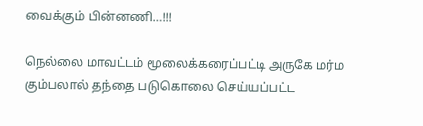வைக்கும் பின்னணி…!!!

நெல்லை மாவட்டம் மூலைக்கரைப்பட்டி அருகே மர்ம கும்பலால் தந்தை படுகொலை செய்யப்பட்ட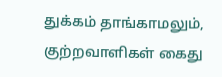துக்கம் தாங்காமலும், குற்றவாளிகள் கைது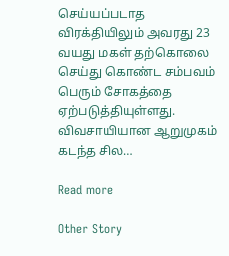செய்யப்படாத விரக்தியிலும் அவரது 23 வயது மகள் தற்கொலை செய்து கொண்ட சம்பவம் பெரும் சோகத்தை ஏற்படுத்தியுள்ளது. விவசாயியான ஆறுமுகம் கடந்த சில…

Read more

Other Story